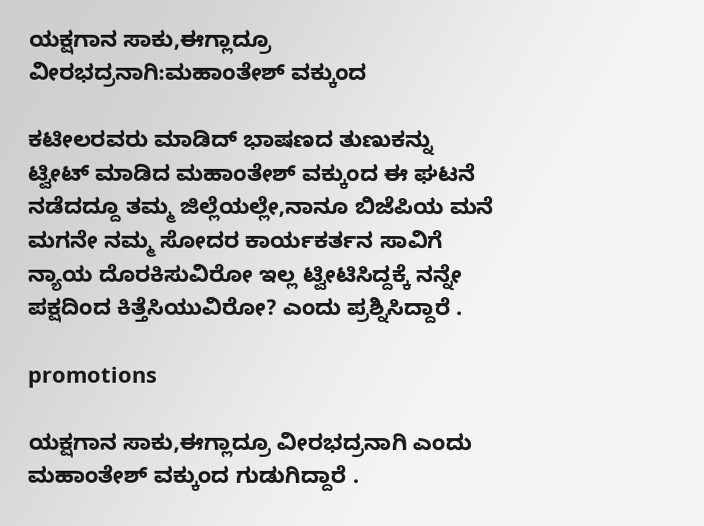ಯಕ್ಷಗಾನ ಸಾಕು,ಈಗ್ಲಾದ್ರೂ ವೀರಭದ್ರನಾಗಿ:ಮಹಾಂತೇಶ್ ವಕ್ಕುಂದ

ಕಟೀಲರವರು ಮಾಡಿದ್ ಭಾಷಣದ ತುಣುಕನ್ನು ಟ್ವೀಟ್ ಮಾಡಿದ ಮಹಾಂತೇಶ್ ವಕ್ಕುಂದ ಈ ಘಟನೆ ನಡೆದದ್ದೂ ತಮ್ಮ ಜಿಲ್ಲೆಯಲ್ಲೇ,ನಾನೂ ಬಿಜೆಪಿಯ ಮನೆ ಮಗನೇ ನಮ್ಮ ಸೋದರ ಕಾರ್ಯಕರ್ತನ ಸಾವಿಗೆ ನ್ಯಾಯ ದೊರಕಿಸುವಿರೋ ಇಲ್ಲ ಟ್ವೀಟಿಸಿದ್ದಕ್ಕೆ ನನ್ನೇ ಪಕ್ಷದಿಂದ ಕಿತ್ತೆಸಿಯುವಿರೋ? ಎಂದು ಪ್ರಶ್ನಿಸಿದ್ದಾರೆ .

promotions

ಯಕ್ಷಗಾನ ಸಾಕು,ಈಗ್ಲಾದ್ರೂ ವೀರಭದ್ರನಾಗಿ ಎಂದು ಮಹಾಂತೇಶ್ ವಕ್ಕುಂದ ಗುಡುಗಿದ್ದಾರೆ .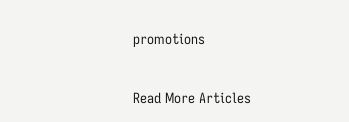promotions

Read More Articles